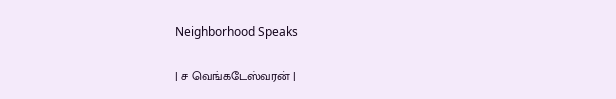Neighborhood Speaks

| ச வெங்கடேஸ்வரன் |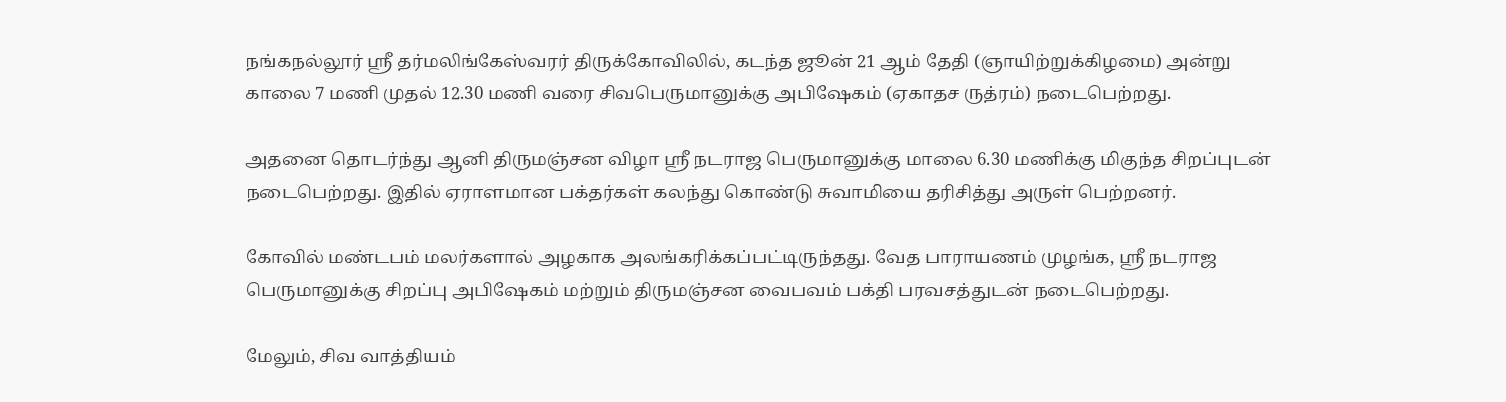நங்கநல்லூர் ஸ்ரீ தர்மலிங்கேஸ்வரர் திருக்கோவிலில், கடந்த ஜூன் 21 ஆம் தேதி (ஞாயிற்றுக்கிழமை) அன்று காலை 7 மணி முதல் 12.30 மணி வரை சிவபெருமானுக்கு அபிஷேகம் (ஏகாதச ருத்ரம்) நடைபெற்றது.

அதனை தொடர்ந்து ஆனி திருமஞ்சன விழா ஸ்ரீ நடராஜ பெருமானுக்கு மாலை 6.30 மணிக்கு மிகுந்த சிறப்புடன் நடைபெற்றது. இதில் ஏராளமான பக்தர்கள் கலந்து கொண்டு சுவாமியை தரிசித்து அருள் பெற்றனர்.

கோவில் மண்டபம் மலர்களால் அழகாக அலங்கரிக்கப்பட்டிருந்தது. வேத பாராயணம் முழங்க, ஸ்ரீ நடராஜ பெருமானுக்கு சிறப்பு அபிஷேகம் மற்றும் திருமஞ்சன வைபவம் பக்தி பரவசத்துடன் நடைபெற்றது.

மேலும், சிவ வாத்தியம்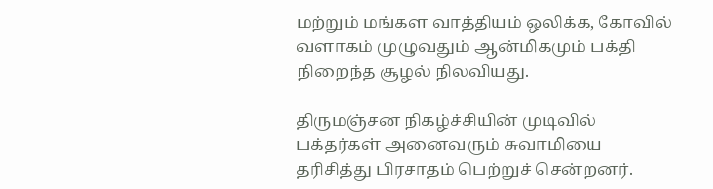மற்றும் மங்கள வாத்தியம் ஒலிக்க, கோவில் வளாகம் முழுவதும் ஆன்மிகமும் பக்தி நிறைந்த சூழல் நிலவியது.

திருமஞ்சன நிகழ்ச்சியின் முடிவில் பக்தர்கள் அனைவரும் சுவாமியை தரிசித்து பிரசாதம் பெற்றுச் சென்றனர்.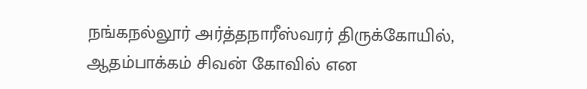நங்கநல்லூர் அர்த்தநாரீஸ்வரர் திருக்கோயில், ஆதம்பாக்கம் சிவன் கோவில் என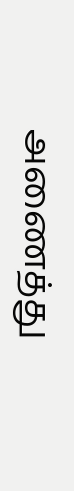அணைத்து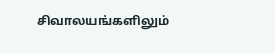சிவாலயங்களிலும்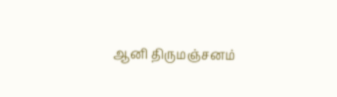ஆனி திருமஞ்சனம்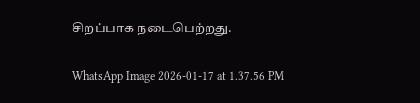சிறப்பாக நடைபெற்றது.

WhatsApp Image 2026-01-17 at 1.37.56 PM